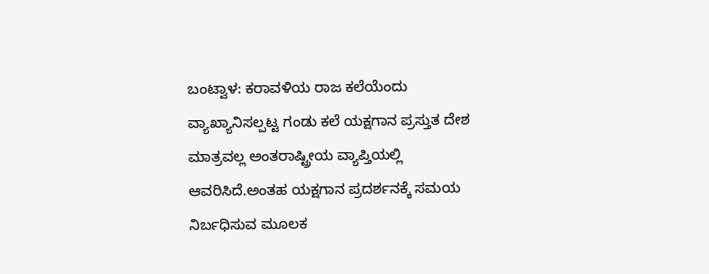ಬಂಟ್ವಾಳ: ಕರಾವಳಿಯ ರಾಜ ಕಲೆಯೆಂದು ವ್ಯಾಖ್ಯಾನಿಸಲ್ಪಟ್ಟ ಗಂಡು ಕಲೆ ಯಕ್ಷಗಾನ ಪ್ರಸ್ತುತ ದೇಶ ಮಾತ್ರವಲ್ಲ ಅಂತರಾಷ್ಟ್ರೀಯ ವ್ಯಾಪ್ತಿಯಲ್ಲಿ ಆವರಿಸಿದೆ.ಅಂತಹ ಯಕ್ಷಗಾನ ಪ್ರದರ್ಶನಕ್ಕೆ ಸಮಯ ನಿರ್ಬಧಿಸುವ ಮೂಲಕ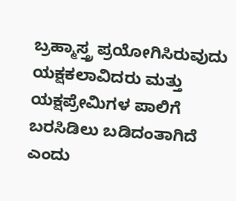ಬ್ರಹ್ಮಾಸ್ತ್ರ ಪ್ರಯೋಗಿಸಿರುವುದು ಯಕ್ಷಕಲಾವಿದರು ಮತ್ತು ಯಕ್ಷಪ್ರೇಮಿಗಳ ಪಾಲಿಗೆ ಬರಸಿಡಿಲು ಬಡಿದಂತಾಗಿದೆ ಎಂದು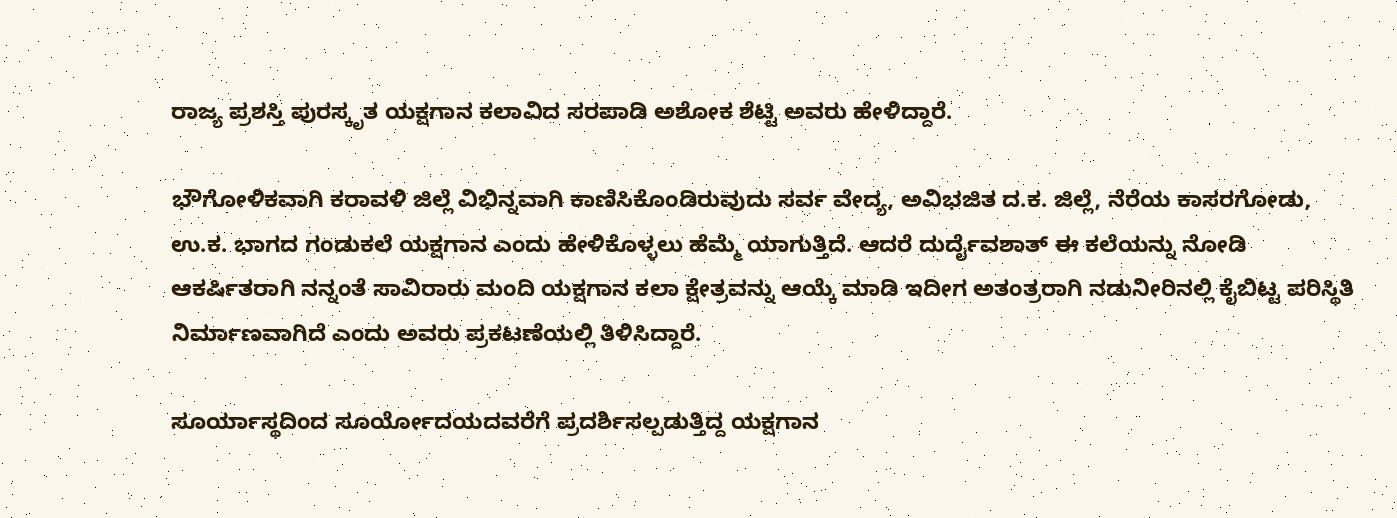ರಾಜ್ಯ ಪ್ರಶಸ್ತಿ ಪುರಸ್ಕೃತ ಯಕ್ಷಗಾನ ಕಲಾವಿದ ಸರಪಾಡಿ ಅಶೋಕ ಶೆಟ್ಟಿ ಅವರು ಹೇಳಿದ್ದಾರೆ.

ಭೌಗೋಳಿಕವಾಗಿ ಕರಾವಳಿ ಜಿಲ್ಲೆ ವಿಭಿನ್ನವಾಗಿ ಕಾಣಿಸಿಕೊಂಡಿರುವುದು ಸರ್ವ ವೇದ್ಯ, ಅವಿಭಜಿತ ದ.ಕ. ಜಿಲ್ಲೆ, ನೆರೆಯ ಕಾಸರಗೋಡು, ಉ.ಕ. ಭಾಗದ ಗಂಡುಕಲೆ ಯಕ್ಷಗಾನ ಎಂದು ಹೇಳಿಕೊಳ್ಳಲು ಹೆಮ್ಮೆ ಯಾಗುತ್ತಿದೆ. ಆದರೆ ದುರ್ದೈವಶಾತ್ ಈ ಕಲೆಯನ್ನು ನೋಡಿ ಆಕರ್ಷಿತರಾಗಿ ನನ್ನಂತೆ ಸಾವಿರಾರು ಮಂದಿ ಯಕ್ಷಗಾನ ಕಲಾ ಕ್ಷೇತ್ರವನ್ನು ಆಯ್ಕೆ ಮಾಡಿ ಇದೀಗ ಅತಂತ್ರರಾಗಿ ನಡುನೀರಿನಲ್ಲಿ ಕೈಬಿಟ್ಟ ಪರಿಸ್ಥಿತಿ ನಿರ್ಮಾಣವಾಗಿದೆ ಎಂದು ಅವರು ಪ್ರಕಟಣೆಯಲ್ಲಿ ತಿಳಿಸಿದ್ದಾರೆ.

ಸೂರ್ಯಾಸ್ಥದಿಂದ ಸೂರ್ಯೋದಯದವರೆಗೆ ಪ್ರದರ್ಶಿಸಲ್ಪಡುತ್ತಿದ್ದ ಯಕ್ಷಗಾನ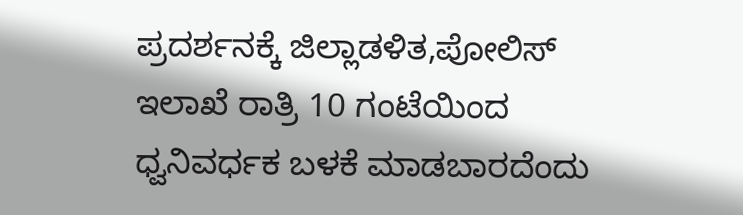ಪ್ರದರ್ಶನಕ್ಕೆ ಜಿಲ್ಲಾಡಳಿತ,ಪೋಲಿಸ್ ಇಲಾಖೆ ರಾತ್ರಿ 10 ಗಂಟೆಯಿಂದ ಧ್ವನಿವರ್ಧಕ ಬಳಕೆ ಮಾಡಬಾರದೆಂದು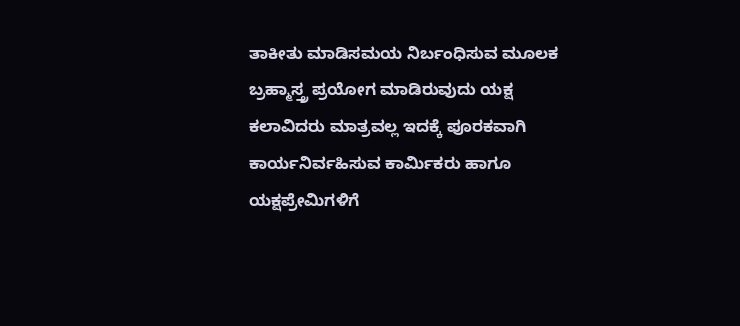ತಾಕೀತು ಮಾಡಿಸಮಯ ನಿರ್ಬಂಧಿಸುವ ಮೂಲಕ ಬ್ರಹ್ಮಾಸ್ತ್ರ ಪ್ರಯೋಗ ಮಾಡಿರುವುದು ಯಕ್ಷ ಕಲಾವಿದರು ಮಾತ್ರವಲ್ಲ ಇದಕ್ಕೆ ಪೂರಕವಾಗಿ ಕಾರ್ಯನಿರ್ವಹಿಸುವ ಕಾರ್ಮಿಕರು ಹಾಗೂ ಯಕ್ಷಪ್ರೇಮಿಗಳಿಗೆ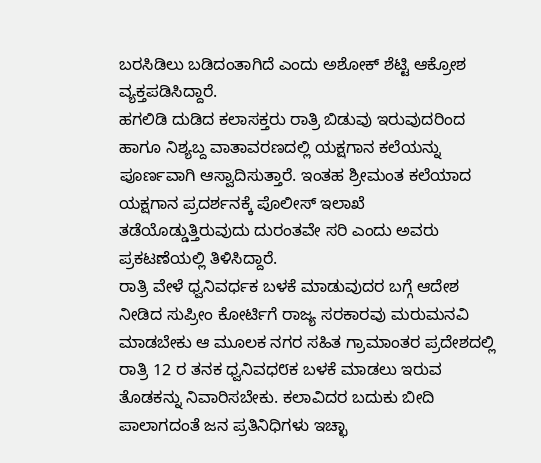ಬರಸಿಡಿಲು ಬಡಿದಂತಾಗಿದೆ ಎಂದು ಅಶೋಕ್ ಶೆಟ್ಟಿ ಆಕ್ರೋಶ ವ್ಯಕ್ತಪಡಿಸಿದ್ದಾರೆ.
ಹಗಲಿಡಿ ದುಡಿದ ಕಲಾಸಕ್ತರು ರಾತ್ರಿ ಬಿಡುವು ಇರುವುದರಿಂದ ಹಾಗೂ ನಿಶ್ಯಬ್ದ ವಾತಾವರಣದಲ್ಲಿ ಯಕ್ಷಗಾನ ಕಲೆಯನ್ನು ಪೂರ್ಣವಾಗಿ ಆಸ್ವಾದಿಸುತ್ತಾರೆ. ಇಂತಹ ಶ್ರೀಮಂತ ಕಲೆಯಾದ ಯಕ್ಷಗಾನ ಪ್ರದರ್ಶನಕ್ಕೆ ಪೊಲೀಸ್ ಇಲಾಖೆ ತಡೆಯೊಡ್ಡುತ್ತಿರುವುದು ದುರಂತವೇ ಸರಿ ಎಂದು ಅವರು ಪ್ರಕಟಣೆಯಲ್ಲಿ ತಿಳಿಸಿದ್ದಾರೆ.
ರಾತ್ರಿ ವೇಳೆ ಧ್ವನಿವರ್ಧಕ ಬಳಕೆ ಮಾಡುವುದರ ಬಗ್ಗೆ ಆದೇಶ ನೀಡಿದ ಸುಪ್ರೀಂ ಕೋರ್ಟಿಗೆ ರಾಜ್ಯ ಸರಕಾರವು ಮರುಮನವಿ ಮಾಡಬೇಕು ಆ ಮೂಲಕ ನಗರ ಸಹಿತ ಗ್ರಾಮಾಂತರ ಪ್ರದೇಶದಲ್ಲಿ ರಾತ್ರಿ 12 ರ ತನಕ ಧ್ವನಿವಧ೮ಕ ಬಳಕೆ ಮಾಡಲು ಇರುವ ತೊಡಕನ್ನು ನಿವಾರಿಸಬೇಕು. ಕಲಾವಿದರ ಬದುಕು ಬೀದಿ ಪಾಲಾಗದಂತೆ ಜನ ಪ್ರತಿನಿಧಿಗಳು ಇಚ್ಛಾ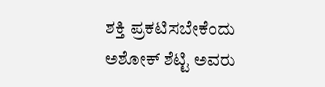ಶಕ್ತಿ ಪ್ರಕಟಿಸಬೇಕೆಂದು ಅಶೋಕ್ ಶೆಟ್ಟಿ ಅವರು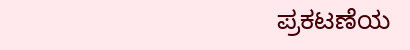ಪ್ರಕಟಣೆಯ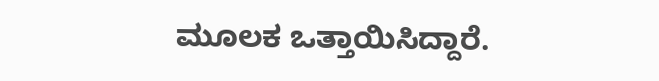ಮೂಲಕ ಒತ್ತಾಯಿಸಿದ್ದಾರೆ.